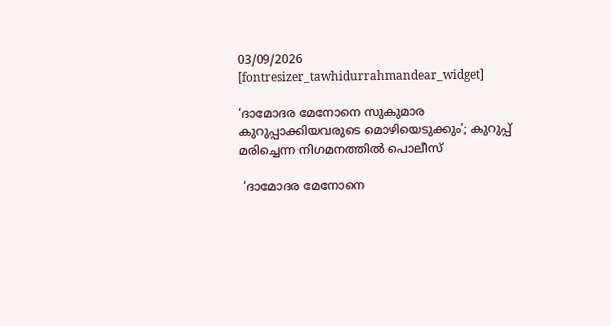03/09/2026
[fontresizer_tawhidurrahmandear_widget]

‘ദാമോദര മേനോനെ സുകുമാര കുറുപ്പാക്കിയവരുടെ മൊഴിയെടുക്കും’; കുറുപ്പ് മരിച്ചെന്ന നിഗമനത്തിൽ പൊലീസ്

 ‘ദാമോദര മേനോനെ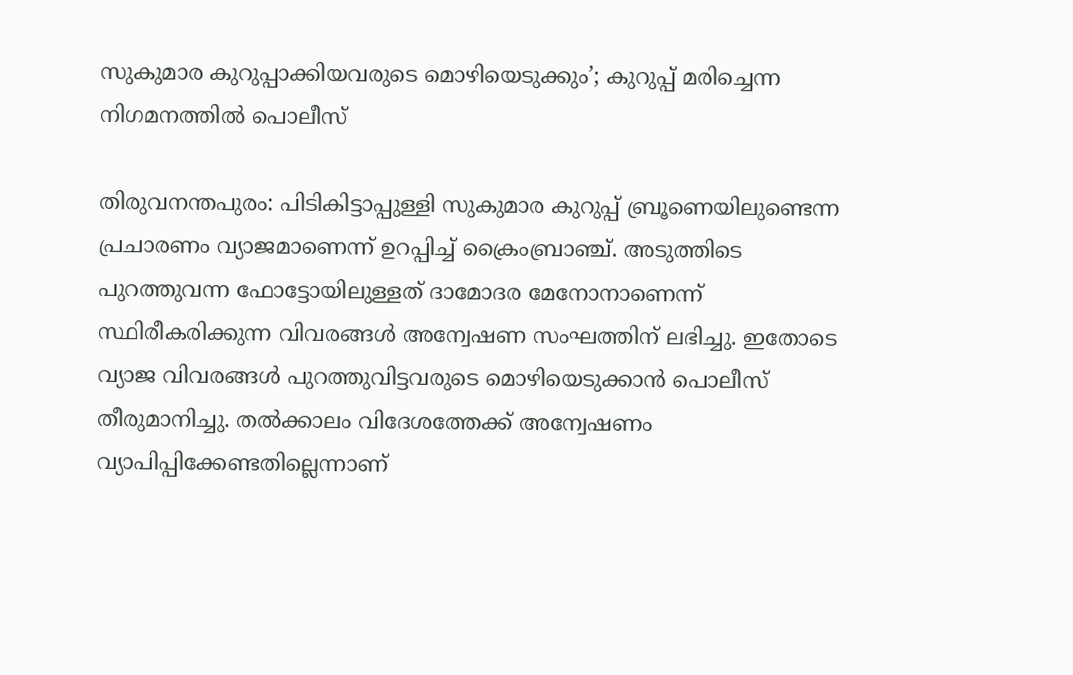സുകുമാര കുറുപ്പാക്കിയവരുടെ മൊഴിയെടുക്കും’; കുറുപ്പ് മരിച്ചെന്ന നിഗമനത്തിൽ പൊലീസ്

തിരുവനന്തപുരം: പിടികിട്ടാപ്പുള്ളി സുകുമാര കുറുപ്പ് ബ്രൂണെയിലുണ്ടെന്ന പ്രചാരണം വ്യാജമാണെന്ന് ഉറപ്പിച്ച് ക്രൈംബ്രാഞ്ച്. അടുത്തിടെ പുറത്തുവന്ന ഫോട്ടോയിലുള്ളത് ദാമോദര മേനോനാണെന്ന് സ്ഥിരീകരിക്കുന്ന വിവരങ്ങൾ അന്വേഷണ സംഘത്തിന് ലഭിച്ചു. ഇതോടെ വ്യാജ വിവരങ്ങൾ പുറത്തുവിട്ടവരുടെ മൊഴിയെടുക്കാൻ പൊലീസ് തീരുമാനിച്ചു. തൽക്കാലം വിദേശത്തേക്ക് അന്വേഷണം വ്യാപിപ്പിക്കേണ്ടതില്ലെന്നാണ്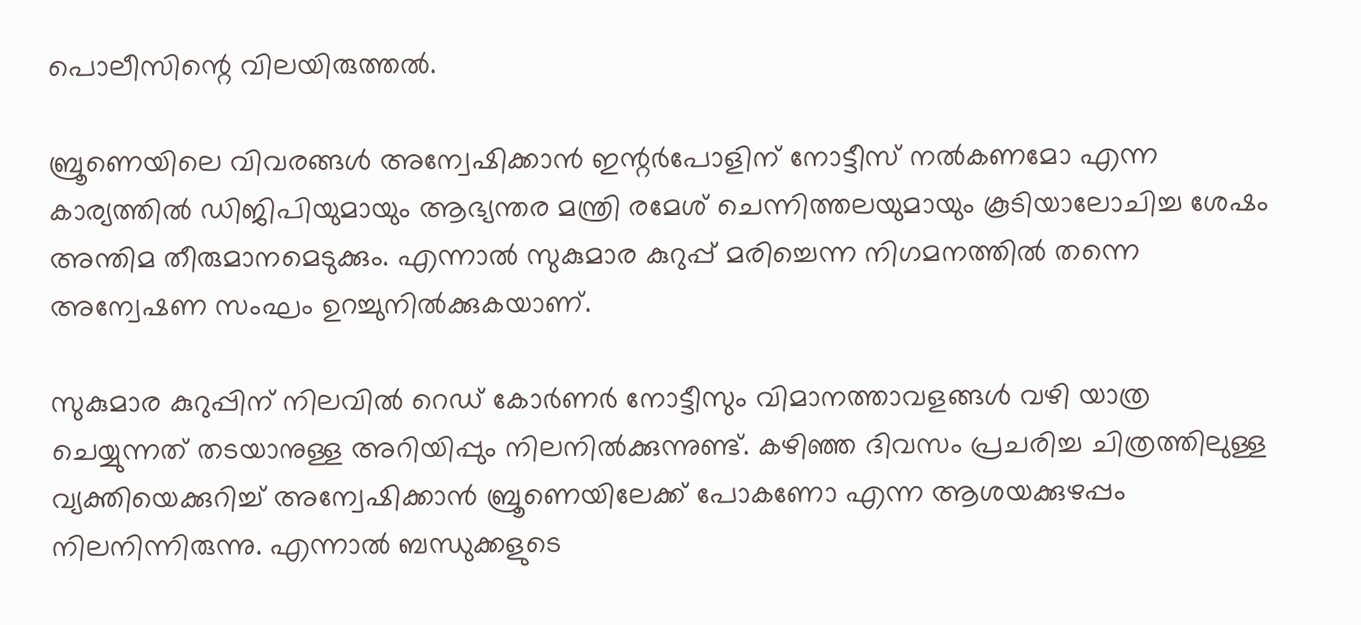പൊലീസിന്റെ വിലയിരുത്തൽ.

ബ്രൂണെയിലെ വിവരങ്ങൾ അന്വേഷിക്കാൻ ഇന്റർപോളിന് നോട്ടീസ് നൽകണമോ എന്ന കാര്യത്തിൽ ഡിജിപിയുമായും ആഭ്യന്തര മന്ത്രി രമേശ് ചെന്നിത്തലയുമായും കൂടിയാലോചിച്ച ശേഷം അന്തിമ തീരുമാനമെടുക്കും. എന്നാൽ സുകുമാര കുറുപ്പ് മരിച്ചെന്ന നിഗമനത്തിൽ തന്നെ അന്വേഷണ സംഘം ഉറച്ചുനിൽക്കുകയാണ്.

സുകുമാര കുറുപ്പിന് നിലവിൽ റെഡ് കോർണർ നോട്ടീസും വിമാനത്താവളങ്ങൾ വഴി യാത്ര ചെയ്യുന്നത് തടയാനുള്ള അറിയിപ്പും നിലനിൽക്കുന്നുണ്ട്. കഴിഞ്ഞ ദിവസം പ്രചരിച്ച ചിത്രത്തിലുള്ള വ്യക്തിയെക്കുറിച്ച് അന്വേഷിക്കാൻ ബ്രൂണെയിലേക്ക് പോകണോ എന്ന ആശയക്കുഴപ്പം നിലനിന്നിരുന്നു. എന്നാൽ ബന്ധുക്കളുടെ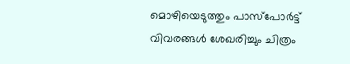മൊഴിയെടുത്തും പാസ്‌പോർട്ട് വിവരങ്ങൾ ശേഖരിച്ചും ചിത്രം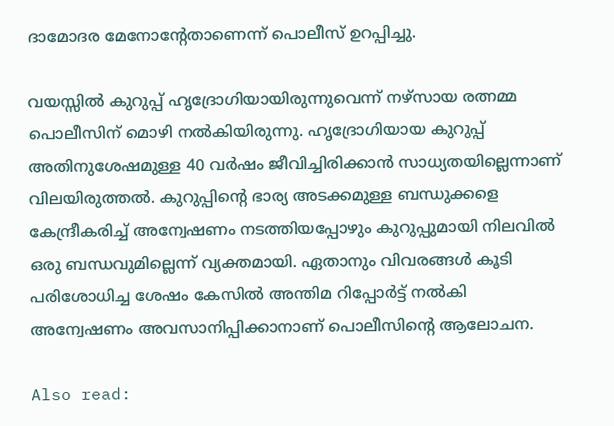ദാമോദര മേനോന്റേതാണെന്ന് പൊലീസ് ഉറപ്പിച്ചു.

വയസ്സിൽ കുറുപ്പ് ഹൃദ്രോഗിയായിരുന്നുവെന്ന് നഴ്‌സായ രത്നമ്മ പൊലീസിന് മൊഴി നൽകിയിരുന്നു. ഹൃദ്രോഗിയായ കുറുപ്പ് അതിനുശേഷമുള്ള 40 വർഷം ജീവിച്ചിരിക്കാൻ സാധ്യതയില്ലെന്നാണ് വിലയിരുത്തൽ. കുറുപ്പിന്റെ ഭാര്യ അടക്കമുള്ള ബന്ധുക്കളെ കേന്ദ്രീകരിച്ച് അന്വേഷണം നടത്തിയപ്പോഴും കുറുപ്പുമായി നിലവിൽ ഒരു ബന്ധവുമില്ലെന്ന് വ്യക്തമായി. ഏതാനും വിവരങ്ങൾ കൂടി പരിശോധിച്ച ശേഷം കേസിൽ അന്തിമ റിപ്പോർട്ട് നൽകി അന്വേഷണം അവസാനിപ്പിക്കാനാണ് പൊലീസിന്റെ ആലോചന.

Also read: